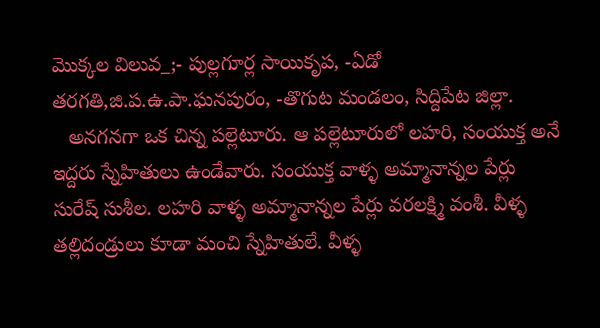మొక్కల విలువ_;- పుల్లగూర్ల సాయికృప, -ఏడో తరగతి,జి.ప.ఉ.పా.ఘనపురం, -తొగుట మండలం, సిద్దిపేట జిల్లా.
   అనగనగా ఒక చిన్న పల్లెటూరు. ఆ పల్లెటూరులో లహరి, సంయుక్త అనే ఇద్దరు స్నేహితులు ఉండేవారు. సంయుక్త వాళ్ళ అమ్మానాన్నల పేర్లు సురేష్ సుశీల. లహరి వాళ్ళ అమ్మానాన్నల పేర్లు వరలక్ష్మి వంశీ. వీళ్ళ తల్లిదండ్రులు కూడా మంచి స్నేహితులే. వీళ్ళ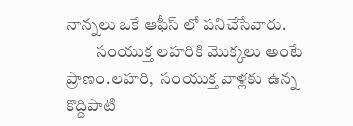నాన్నలు ఒకే ఆఫీస్ లో పనిచేసేవారు.
         సంయుక్త లహరికి మొక్కలు అంటే ప్రాణం.లహరి,  సంయుక్త వాళ్లకు ఉన్న కొద్దిపాటి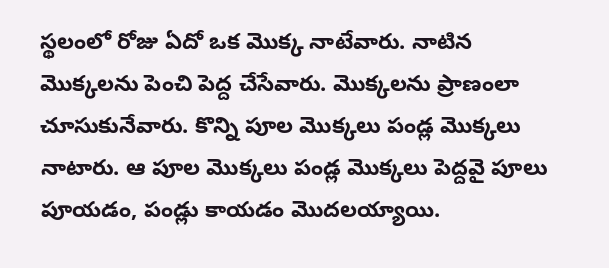స్థలంలో రోజు ఏదో ఒక మొక్క నాటేవారు. నాటిన మొక్కలను పెంచి పెద్ద చేసేవారు. మొక్కలను ప్రాణంలా చూసుకునేవారు. కొన్ని పూల మొక్కలు పండ్ల మొక్కలు నాటారు. ఆ పూల మొక్కలు పండ్ల మొక్కలు పెద్దవై పూలు పూయడం, పండ్లు కాయడం మొదలయ్యాయి.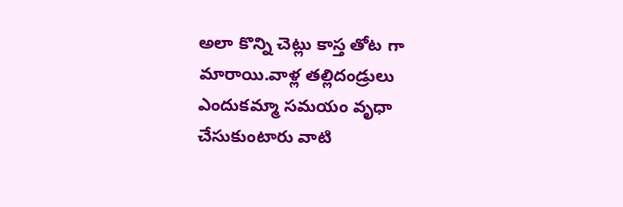అలా కొన్ని చెట్లు కాస్త తోట గా మారాయి.వాళ్ల తల్లిదండ్రులు ఎందుకమ్మా సమయం వృధా చేసుకుంటారు వాటి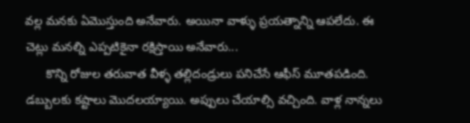వల్ల మనకు ఏమొస్తుంది అనేవారు. అయినా వాళ్ళు ప్రయత్నాన్ని ఆపలేదు. ఈ చెట్లు మనల్ని ఎప్పటికైనా రక్షిస్తాయి అనేవారు...
      కొన్ని రోజుల తరువాత వీళ్ళ తల్లిదండ్రులు పనిచేసే ఆఫీస్ మూతపడింది. డబ్బులకు కష్టాలు మొదలయ్యాయి. అప్పులు చేయాల్సి వచ్చింది. వాళ్ల నాన్నలు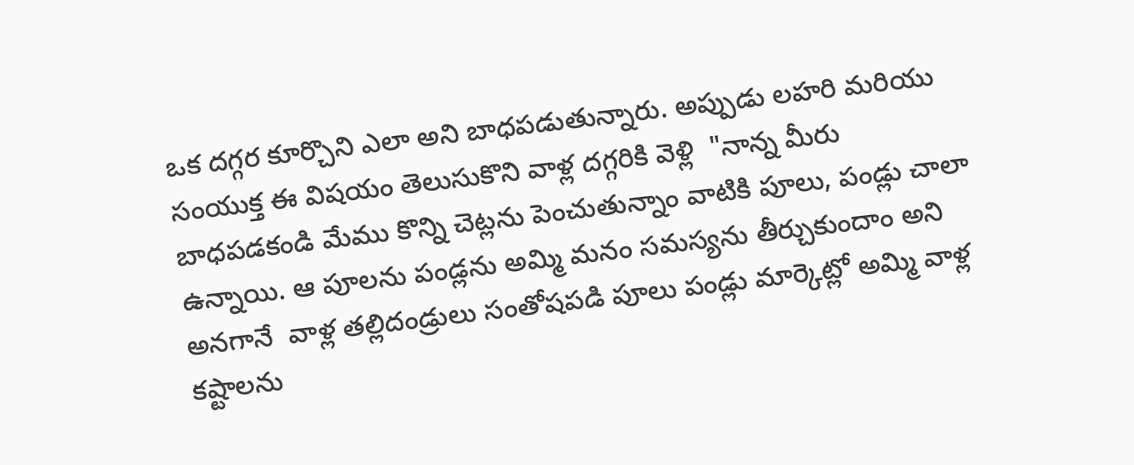ఒక దగ్గర కూర్చొని ఎలా అని బాధపడుతున్నారు. అప్పుడు లహరి మరియు సంయుక్త ఈ విషయం తెలుసుకొని వాళ్ల దగ్గరికి వెళ్లి  "నాన్న మీరు బాధపడకండి మేము కొన్ని చెట్లను పెంచుతున్నాం వాటికి పూలు, పండ్లు చాలా ఉన్నాయి. ఆ పూలను పండ్లను అమ్మి మనం సమస్యను తీర్చుకుందాం అని అనగానే  వాళ్ల తల్లిదండ్రులు సంతోషపడి పూలు పండ్లు మార్కెట్లో అమ్మి వాళ్ల కష్టాలను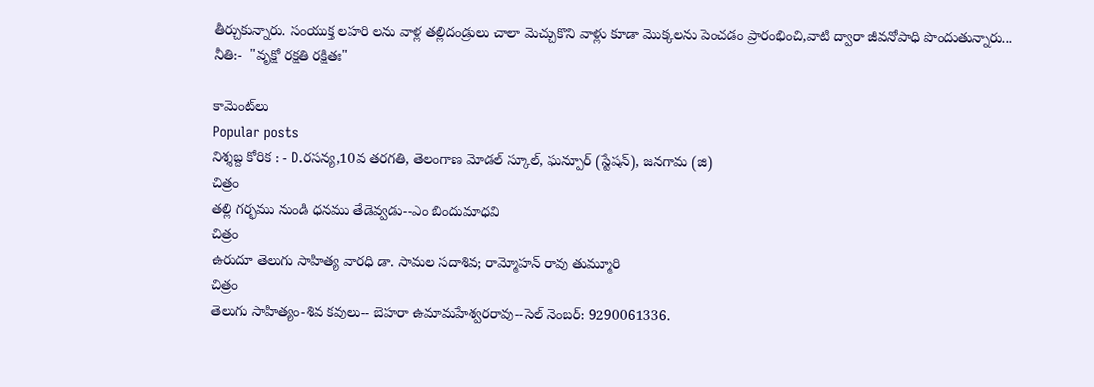తీర్చుకున్నారు. సంయుక్త లహరి లను వాళ్ల తల్లిదండ్రులు చాలా మెచ్చుకొని వాళ్లు కూడా మొక్కలను పెంచడం ప్రారంభించి,వాటి ద్వారా జీవనోపాధి పొందుతున్నారు...
నీతి:-  "వృక్షో రక్షతి రక్షితః"

కామెంట్‌లు
Popular posts
నిశ్శబ్ద కోరిక : - D.రసన్య,10వ తరగతి, తెలంగాణ మోడల్ స్కూల్, ఘన్పూర్ (స్టేషన్), జనగామ (జి)
చిత్రం
తల్లి గర్భము నుండి ధనము తేడెవ్వడు--ఎం బిందుమాధవి
చిత్రం
ఉరుదూ తెలుగు సాహిత్య వారధి డా. సామల సదాశివ; రామ్మోహన్ రావు తుమ్మూరి
చిత్రం
తెలుగు సాహిత్యం-శివ కవులు-- బెహరా ఉమామహేశ్వరరావు--సెల్ నెంబర్: 9290061336.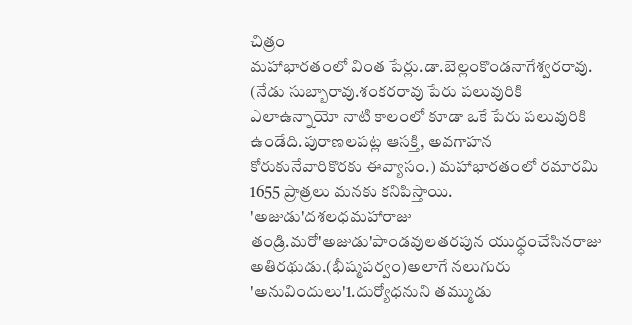చిత్రం
మహాభారతంలో వింత పేర్లు.డా.బెల్లంకొండనాగేశ్వరరావు. (నేడు సుబ్బారావు.శంకరరావు పేరు పలువురికి ఎలాఉన్నాయో నాటి కాలంలో కూడా ఒకే పేరు పలువురికి ఉండేది.పురాణలపట్ల ఆసక్తి, అవగాహన కోరుకునేవారికొరకు ఈవ్యాసం.) మహాభారతంలో రమారమి 1655 ప్రాత్రలు మనకు కనిపిస్తాయి. 'అజుడు'దశలధమహారాజు తండ్రి.మరో'అజుడు'పాండవులతరపున యుధ్ధంచేసినరాజు అతిరథుడు.(భీష్మపర్వం)అలాగే నలుగురు 'అనువిందులు'1.దుర్యోధనుని తమ్ముడు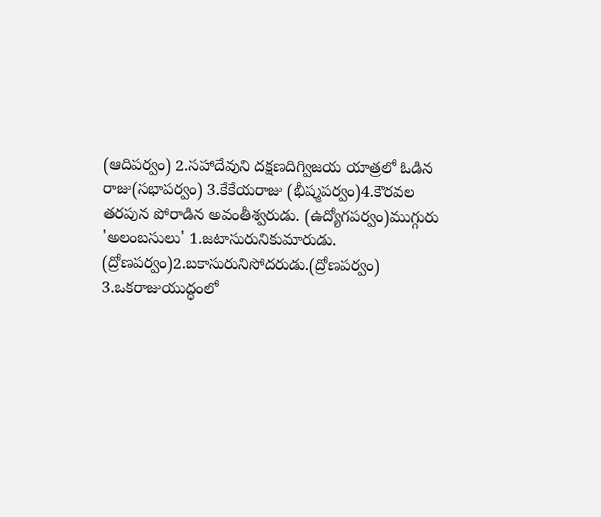(ఆదిపర్వం) 2.సహాదేవుని దక్షణదిగ్విజయ యాత్రలో ఓడిన రాజు(సభాపర్వం) 3.కేకేయరాజు (భీష్మపర్వం)4.కౌరవల తరపున పోరాడిన అవంతీశ్వరుడు. (ఉద్యోగపర్వం)ముగ్గురు 'అలంబసులు' 1.జటాసురునికుమారుడు. (ద్రోణపర్వం)2.బకాసురునిసోదరుడు.(ద్రోణపర్వం) 3.ఒకరాజుయుద్ధంలో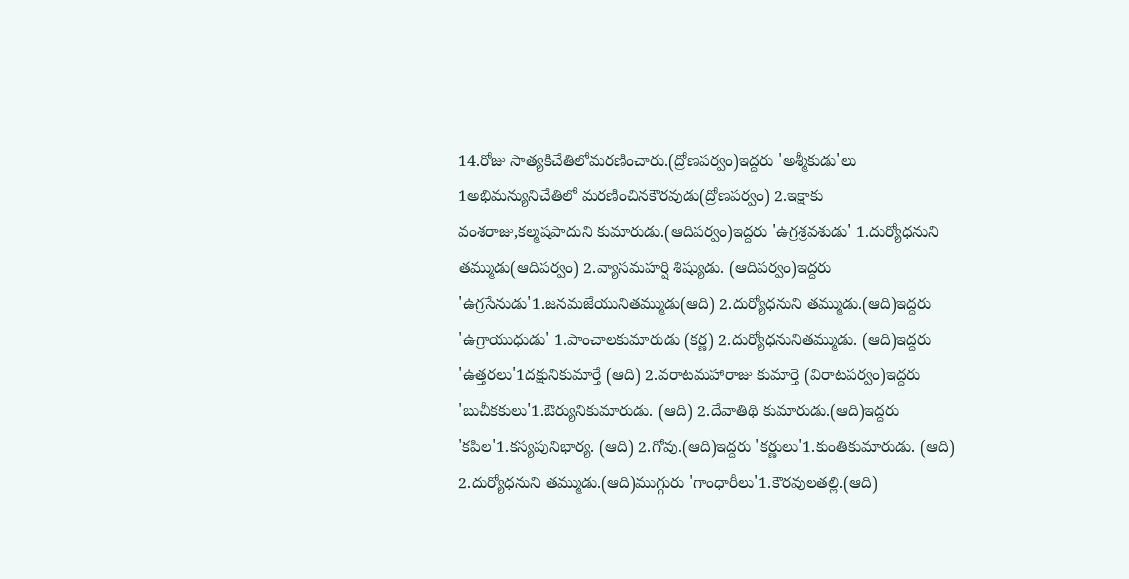14.రోజు సాత్యకిచేతిలోమరణించారు.(ద్రోణపర్వం)ఇద్దరు 'అశ్మీకుడు'లు 1అభిమన్యునిచేతిలో మరణించినకౌరవుడు(ద్రోణపర్వం) 2.ఇక్షాకు వంశరాజు,కల్మషపాదుని కుమారుడు.(ఆదిపర్వం)ఇద్దరు 'ఉగ్రశ్రవశుడు' 1.దుర్యోధనుని తమ్ముడు(ఆదిపర్వం) 2.వ్యాసమహర్షి శిష్యుడు. (ఆదిపర్వం)ఇద్దరు 'ఉగ్రసేనుడు'1.జనమజేయునితమ్ముడు(ఆది) 2.దుర్యోధనుని తమ్ముడు.(ఆది)ఇద్దరు 'ఉగ్రాయుధుడు' 1.పాంచాలకుమారుడు (కర్ణ) 2.దుర్యోధనునితమ్ముడు. (ఆది)ఇద్దరు 'ఉత్తరలు'1దక్షునికుమార్తే (ఆది) 2.వరాటమహారాజు కుమార్తె (విరాటపర్వం)ఇద్దరు 'బుచీకకులు'1.ఔర్యునికుమారుడు. (ఆది) 2.దేవాతిథి కుమారుడు.(ఆది)ఇద్దరు 'కపిల'1.కస్యపునిభార్య. (ఆది) 2.గోవు.(ఆది)ఇద్దరు 'కర్ణులు'1.కుంతికుమారుడు. (ఆది) 2.దుర్యోధనుని తమ్ముడు.(ఆది)ముగ్గురు 'గాంధారీలు'1.కౌరవులతల్లి.(ఆది)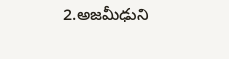2.అజమీఢుని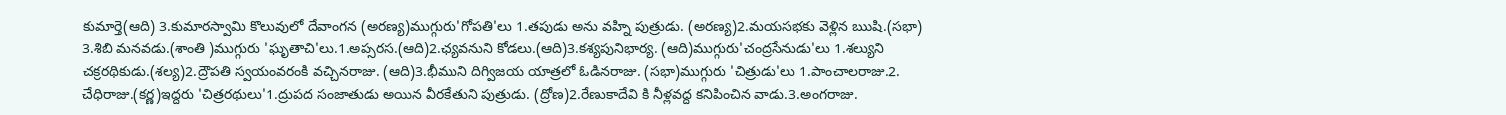కుమార్తె(ఆది) 3.కుమారస్వామి కొలువులో దేవాంగన (అరణ్య)ముగ్గురు'గోపతి'లు 1.తపుడు అను వహ్ని పుత్రుడు. (అరణ్య)2.మయసభకు వెళ్లిన ఋషి.(సభా) 3.శిబి మనవడు.(శాంతి )ముగ్గురు 'ఘృతాచి'లు.1.అప్సరస.(ఆది)2.ఛ్యవనుని కోడలు.(ఆది)3.కశ్యపునిభార్య. (ఆది)ముగ్గురు'చంద్రసేనుడు'లు 1.శల్యుని చక్రరథికుడు.(శల్య)2.ద్రౌపతి స్వయంవరంకి వచ్చినరాజు. (ఆది)3.భీముని దిగ్విజయ యాత్రలో ఓడినరాజు. (సభా)ముగ్గురు 'చిత్రుడు'లు 1.పాంచాలరాజు.2. చేధిరాజు.(కర్ణ)ఇద్దరు 'చిత్రరథులు'1.ద్రుపద సంజాతుడు అయిన వీరకేతుని పుత్రుడు. (ద్రోణ)2.రేణుకాదేవి కి నీళ్లవద్ద కనిపించిన వాడు.3.అంగరాజు.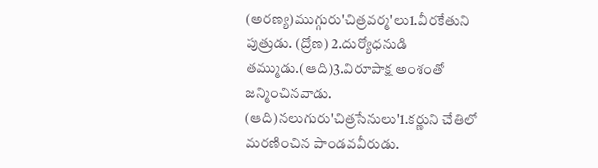(అరణ్య)ముగ్గురు'చిత్రవర్మ'లు1.వీరకేతుని పుత్రుడు. (ద్రోణ) 2.దుర్యోధనుడి తమ్ముడు.(ఆది)3.విరూపాక్ష అంశంతో జన్మించినవాడు. (ఆది)నలుగురు'చిత్రసేనులు'1.కర్ణుని చేతిలో మరణించిన పాండవవీరుడు.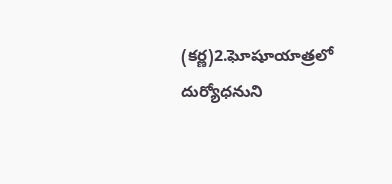(కర్ణ)2.ఘోషూయాత్రలో దుర్యోధనుని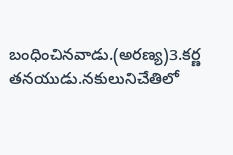బంధించినవాడు.(అరణ్య)3.కర్ణ తనయుడు.నకులునిచేతిలో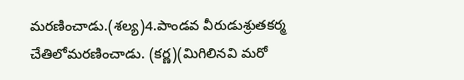మరణించాడు.(శల్య)4.పాండవ వీరుడుశ్రుతకర్మ చేతిలోమరణించాడు. (కర్ణ)(మిగిలినవి మరో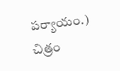పర్యాయం.)
చిత్రం